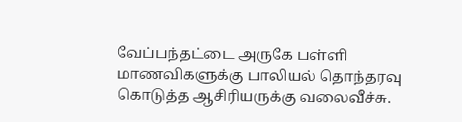வேப்பந்தட்டை அருகே பள்ளி மாணவிகளுக்கு பாலியல் தொந்தரவு கொடுத்த ஆசிரியருக்கு வலைவீச்சு.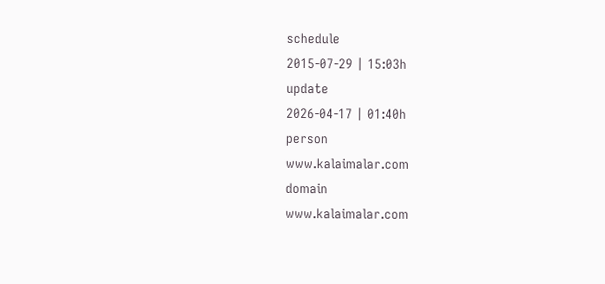schedule
2015-07-29 | 15:03h
update
2026-04-17 | 01:40h
person
www.kalaimalar.com
domain
www.kalaimalar.com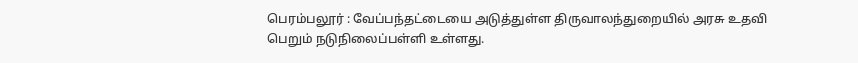பெரம்பலூர் : வேப்பந்தட்டையை அடுத்துள்ள திருவாலந்துறையில் அரசு உதவி பெறும் நடுநிலைப்பள்ளி உள்ளது.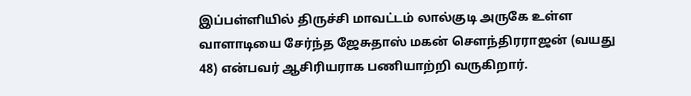இப்பள்ளியில் திருச்சி மாவட்டம் லால்குடி அருகே உள்ள வாளாடியை சேர்ந்த ஜேசுதாஸ் மகன் சௌந்திரராஜன் (வயது 48) என்பவர் ஆசிரியராக பணியாற்றி வருகிறார்.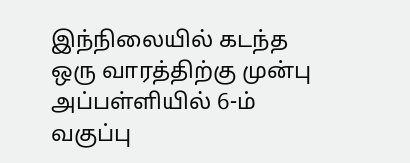இந்நிலையில் கடந்த ஒரு வாரத்திற்கு முன்பு அப்பள்ளியில் 6-ம் வகுப்பு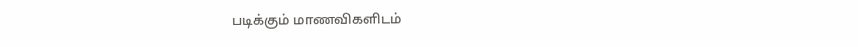படிக்கும் மாணவிகளிடம்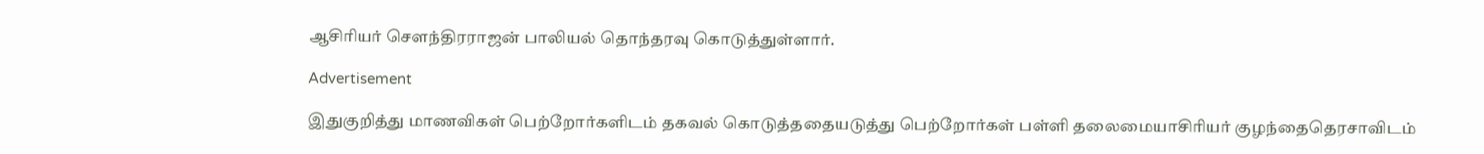ஆசிரியர் சௌந்திரராஜன் பாலியல் தொந்தரவு கொடுத்துள்ளார்.

Advertisement

இதுகுறித்து மாணவிகள் பெற்றோர்களிடம் தகவல் கொடுத்ததையடுத்து பெற்றோர்கள் பள்ளி தலைமையாசிரியர் குழந்தைதெரசாவிடம்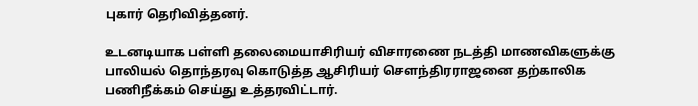புகார் தெரிவித்தனர்.

உடனடியாக பள்ளி தலைமையாசிரியர் விசாரணை நடத்தி மாணவிகளுக்கு பாலியல் தொந்தரவு கொடுத்த ஆசிரியர் சௌந்திரராஜனை தற்காலிக பணிநீக்கம் செய்து உத்தரவிட்டார்.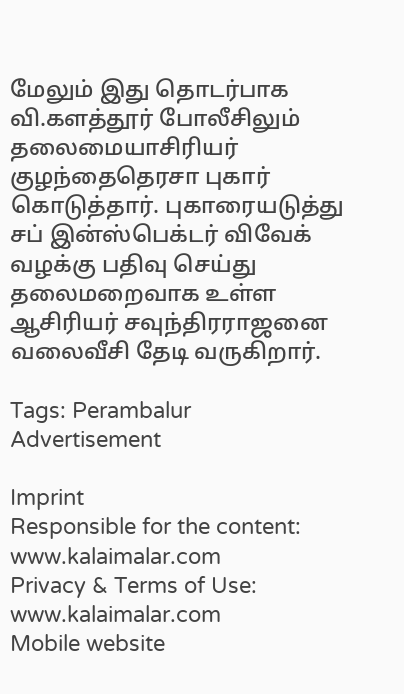மேலும் இது தொடர்பாக வி.களத்தூர் போலீசிலும் தலைமையாசிரியர் குழந்தைதெரசா புகார் கொடுத்தார். புகாரையடுத்து சப் இன்ஸ்பெக்டர் விவேக் வழக்கு பதிவு செய்து தலைமறைவாக உள்ள ஆசிரியர் சவுந்திரராஜனை வலைவீசி தேடி வருகிறார்.

Tags: Perambalur
Advertisement

Imprint
Responsible for the content:
www.kalaimalar.com
Privacy & Terms of Use:
www.kalaimalar.com
Mobile website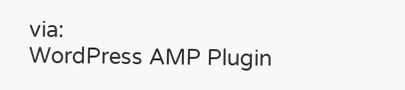via:
WordPress AMP Plugin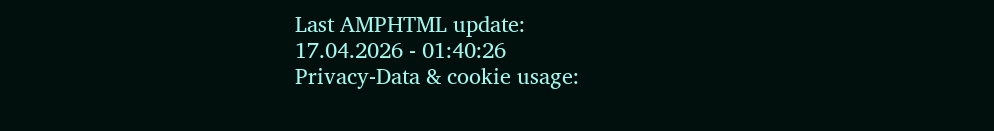Last AMPHTML update:
17.04.2026 - 01:40:26
Privacy-Data & cookie usage: